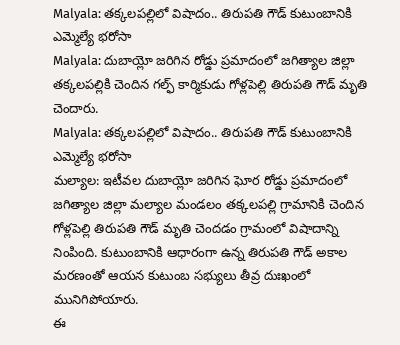Malyala: తక్కలపల్లిలో విషాదం.. తిరుపతి గౌడ్ కుటుంబానికి ఎమ్మెల్యే భరోసా
Malyala: దుబాయ్లో జరిగిన రోడ్డు ప్రమాదంలో జగిత్యాల జిల్లా తక్కలపల్లికి చెందిన గల్ఫ్ కార్మికుడు గోళ్లపెల్లి తిరుపతి గౌడ్ మృతి చెందారు.
Malyala: తక్కలపల్లిలో విషాదం.. తిరుపతి గౌడ్ కుటుంబానికి ఎమ్మెల్యే భరోసా
మల్యాల: ఇటీవల దుబాయ్లో జరిగిన ఘోర రోడ్డు ప్రమాదంలో జగిత్యాల జిల్లా మల్యాల మండలం తక్కలపల్లి గ్రామానికి చెందిన గోళ్లపెల్లి తిరుపతి గౌడ్ మృతి చెందడం గ్రామంలో విషాదాన్ని నింపింది. కుటుంబానికి ఆధారంగా ఉన్న తిరుపతి గౌడ్ అకాల మరణంతో ఆయన కుటుంబ సభ్యులు తీవ్ర దుఃఖంలో మునిగిపోయారు.
ఈ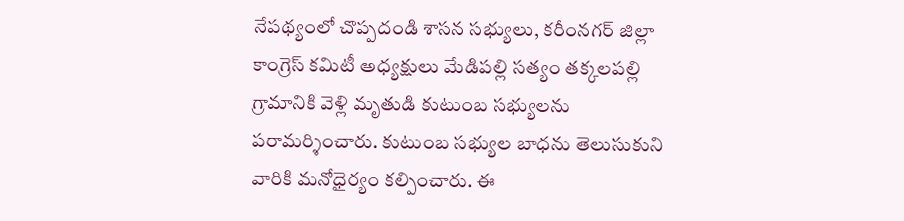నేపథ్యంలో చొప్పదండి శాసన సభ్యులు, కరీంనగర్ జిల్లా కాంగ్రెస్ కమిటీ అధ్యక్షులు మేడిపల్లి సత్యం తక్కలపల్లి గ్రామానికి వెళ్లి మృతుడి కుటుంబ సభ్యులను పరామర్శించారు. కుటుంబ సభ్యుల బాధను తెలుసుకుని వారికి మనోధైర్యం కల్పించారు. ఈ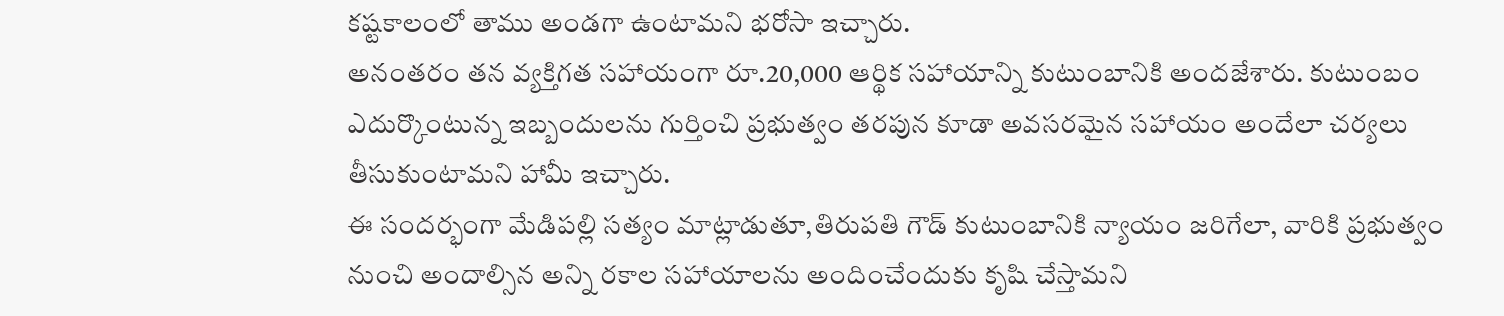కష్టకాలంలో తాము అండగా ఉంటామని భరోసా ఇచ్చారు.
అనంతరం తన వ్యక్తిగత సహాయంగా రూ.20,000 ఆర్థిక సహాయాన్ని కుటుంబానికి అందజేశారు. కుటుంబం ఎదుర్కొంటున్న ఇబ్బందులను గుర్తించి ప్రభుత్వం తరపున కూడా అవసరమైన సహాయం అందేలా చర్యలు తీసుకుంటామని హామీ ఇచ్చారు.
ఈ సందర్భంగా మేడిపల్లి సత్యం మాట్లాడుతూ,తిరుపతి గౌడ్ కుటుంబానికి న్యాయం జరిగేలా, వారికి ప్రభుత్వం నుంచి అందాల్సిన అన్ని రకాల సహాయాలను అందించేందుకు కృషి చేస్తామని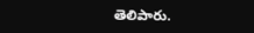తెలిపారు.